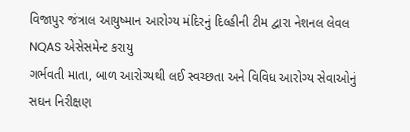વિજાપુર જંત્રાલ આયુષ્માન આરોગ્ય મંદિરનું દિલ્હીની ટીમ દ્વારા નેશનલ લેવલ NQAS એસેસમેન્ટ કરાયુ
ગર્ભવતી માતા, બાળ આરોગ્યથી લઈ સ્વચ્છતા અને વિવિધ આરોગ્ય સેવાઓનું સઘન નિરીક્ષણ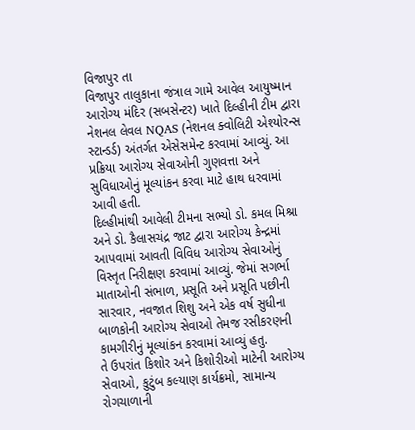વિજાપુર તા
વિજાપુર તાલુકાના જંત્રાલ ગામે આવેલ આયુષ્માન આરોગ્ય મંદિર (સબસેન્ટર) ખાતે દિલ્હીની ટીમ દ્વારા નેશનલ લેવલ NQAS (નેશનલ ક્વોલિટી એશ્યોરન્સ સ્ટાન્ડર્ડ) અંતર્ગત એસેસમેન્ટ કરવામાં આવ્યું. આ પ્રક્રિયા આરોગ્ય સેવાઓની ગુણવત્તા અને સુવિધાઓનું મૂલ્યાંકન કરવા માટે હાથ ધરવામાં આવી હતી.
દિલ્હીમાંથી આવેલી ટીમના સભ્યો ડો. કમલ મિશ્રા અને ડો. કૈલાસચંદ્ર જાટ દ્વારા આરોગ્ય કેન્દ્રમાં આપવામાં આવતી વિવિધ આરોગ્ય સેવાઓનું વિસ્તૃત નિરીક્ષણ કરવામાં આવ્યું. જેમાં સગર્ભા માતાઓની સંભાળ, પ્રસૂતિ અને પ્રસૂતિ પછીની સારવાર, નવજાત શિશુ અને એક વર્ષ સુધીના બાળકોની આરોગ્ય સેવાઓ તેમજ રસીકરણની કામગીરીનું મૂલ્યાંકન કરવામાં આવ્યું હતુ.
તે ઉપરાંત કિશોર અને કિશોરીઓ માટેની આરોગ્ય સેવાઓ, કુટુંબ કલ્યાણ કાર્યક્રમો, સામાન્ય રોગચાળાની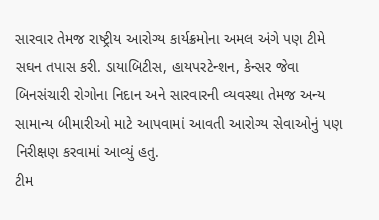સારવાર તેમજ રાષ્ટ્રીય આરોગ્ય કાર્યક્રમોના અમલ અંગે પણ ટીમે સઘન તપાસ કરી. ડાયાબિટીસ, હાયપરટેન્શન, કેન્સર જેવા બિનસંચારી રોગોના નિદાન અને સારવારની વ્યવસ્થા તેમજ અન્ય સામાન્ય બીમારીઓ માટે આપવામાં આવતી આરોગ્ય સેવાઓનું પણ નિરીક્ષણ કરવામાં આવ્યું હતુ.
ટીમ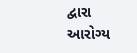દ્વારા આરોગ્ય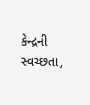કેન્દ્રની સ્વચ્છતા,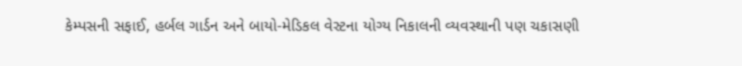કેમ્પસની સફાઈ, હર્બલ ગાર્ડન અને બાયો-મેડિકલ વેસ્ટના યોગ્ય નિકાલની વ્યવસ્થાની પણ ચકાસણી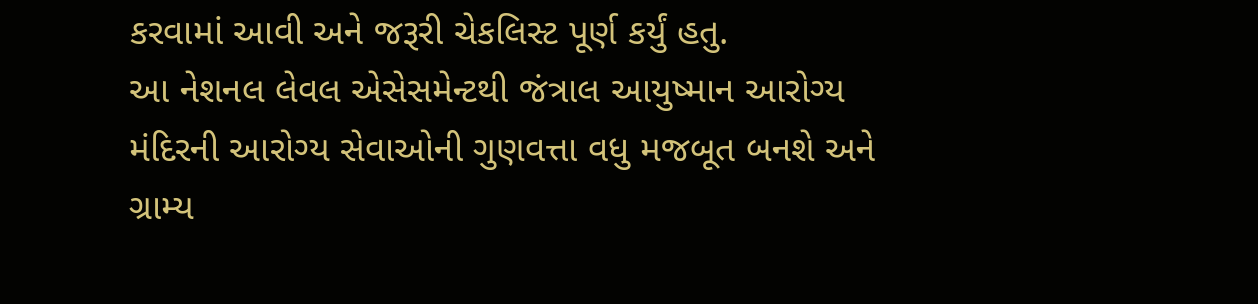કરવામાં આવી અને જરૂરી ચેકલિસ્ટ પૂર્ણ કર્યું હતુ.
આ નેશનલ લેવલ એસેસમેન્ટથી જંત્રાલ આયુષ્માન આરોગ્ય મંદિરની આરોગ્ય સેવાઓની ગુણવત્તા વધુ મજબૂત બનશે અને ગ્રામ્ય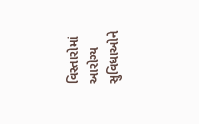વિસ્તારોમાં આરોગ્ય સુવિધાઓને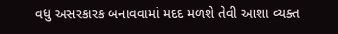વધુ અસરકારક બનાવવામાં મદદ મળશે તેવી આશા વ્યક્ત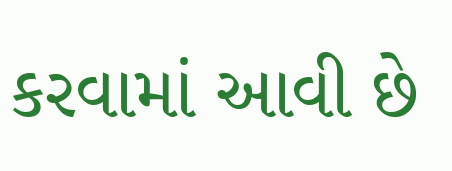કરવામાં આવી છે